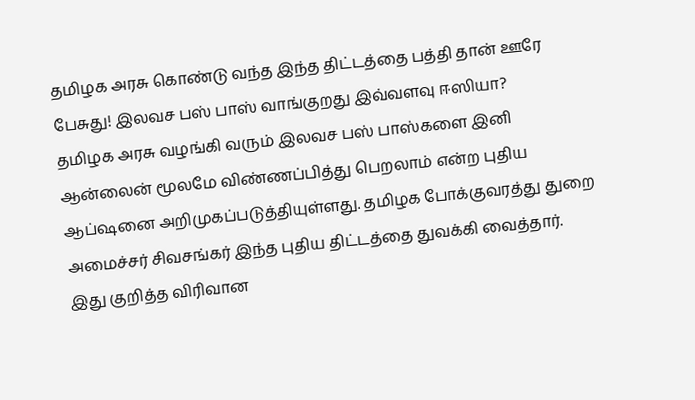தமிழக அரசு கொண்டு வந்த இந்த திட்டத்தை பத்தி தான் ஊரே பேசுது! இலவச பஸ் பாஸ் வாங்குறது இவ்வளவு ஈஸியா?
தமிழக அரசு வழங்கி வரும் இலவச பஸ் பாஸ்களை இனி ஆன்லைன் மூலமே விண்ணப்பித்து பெறலாம் என்ற புதிய ஆப்ஷனை அறிமுகப்படுத்தியுள்ளது. தமிழக போக்குவரத்து துறை அமைச்சர் சிவசங்கர் இந்த புதிய திட்டத்தை துவக்கி வைத்தார். இது குறித்த விரிவான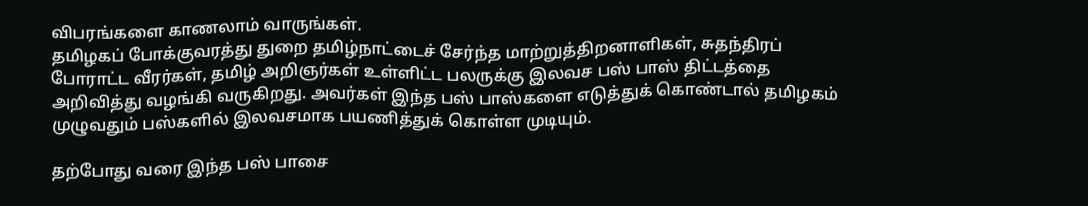விபரங்களை காணலாம் வாருங்கள்.
தமிழகப் போக்குவரத்து துறை தமிழ்நாட்டைச் சேர்ந்த மாற்றுத்திறனாளிகள், சுதந்திரப் போராட்ட வீரர்கள், தமிழ் அறிஞர்கள் உள்ளிட்ட பலருக்கு இலவச பஸ் பாஸ் திட்டத்தை அறிவித்து வழங்கி வருகிறது. அவர்கள் இந்த பஸ் பாஸ்களை எடுத்துக் கொண்டால் தமிழகம் முழுவதும் பஸ்களில் இலவசமாக பயணித்துக் கொள்ள முடியும்.

தற்போது வரை இந்த பஸ் பாசை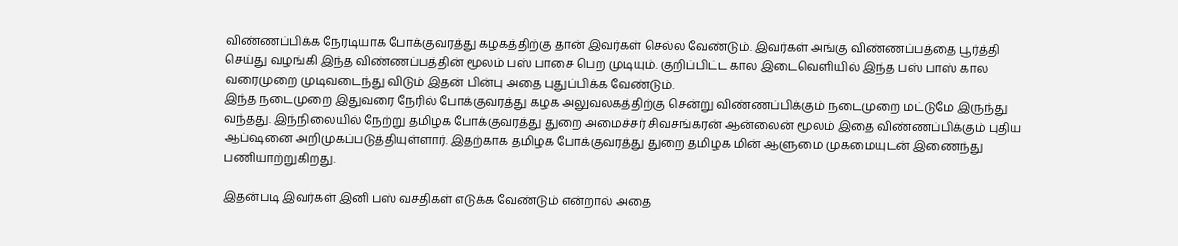விண்ணப்பிக்க நேரடியாக போக்குவரத்து கழகத்திற்கு தான் இவர்கள் செல்ல வேண்டும். இவர்கள் அங்கு விண்ணப்பத்தை பூர்த்தி செய்து வழங்கி இந்த விண்ணப்பத்தின் மூலம் பஸ் பாசை பெற முடியும். குறிப்பிட்ட கால இடைவெளியில் இந்த பஸ் பாஸ் கால வரைமுறை முடிவடைந்து விடும் இதன் பின்பு அதை புதுப்பிக்க வேண்டும்.
இந்த நடைமுறை இதுவரை நேரில் போக்குவரத்து கழக அலுவலகத்திற்கு சென்று விண்ணப்பிக்கும் நடைமுறை மட்டுமே இருந்து வந்தது. இந்நிலையில் நேற்று தமிழக போக்குவரத்து துறை அமைச்சர் சிவசங்கரன் ஆன்லைன் மூலம் இதை விண்ணப்பிக்கும் புதிய ஆப்ஷனை அறிமுகப்படுத்தியுள்ளார். இதற்காக தமிழக போக்குவரத்து துறை தமிழக மின் ஆளுமை முகமையுடன் இணைந்து பணியாற்றுகிறது.

இதன்படி இவர்கள் இனி பஸ் வசதிகள் எடுக்க வேண்டும் என்றால் அதை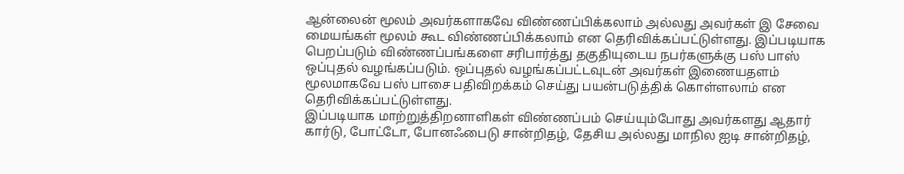ஆன்லைன் மூலம் அவர்களாகவே விண்ணப்பிக்கலாம் அல்லது அவர்கள் இ சேவை மையங்கள் மூலம் கூட விண்ணப்பிக்கலாம் என தெரிவிக்கப்பட்டுள்ளது. இப்படியாக பெறப்படும் விண்ணப்பங்களை சரிபார்த்து தகுதியுடைய நபர்களுக்கு பஸ் பாஸ் ஒப்புதல் வழங்கப்படும். ஒப்புதல் வழங்கப்பட்டவுடன் அவர்கள் இணையதளம் மூலமாகவே பஸ் பாசை பதிவிறக்கம் செய்து பயன்படுத்திக் கொள்ளலாம் என தெரிவிக்கப்பட்டுள்ளது.
இப்படியாக மாற்றுத்திறனாளிகள் விண்ணப்பம் செய்யும்போது அவர்களது ஆதார் கார்டு, போட்டோ, போனஃபைடு சான்றிதழ், தேசிய அல்லது மாநில ஐடி சான்றிதழ்,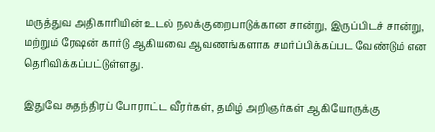மருத்துவ அதிகாரியின் உடல் நலக்குறைபாடுக்கான சான்று, இருப்பிடச் சான்று, மற்றும் ரேஷன் கார்டு ஆகியவை ஆவணங்களாக சமர்ப்பிக்கப்பட வேண்டும் என தெரிவிக்கப்பட்டுள்ளது.

இதுவே சுதந்திரப் போராட்ட வீரர்கள், தமிழ் அறிஞர்கள் ஆகியோருக்கு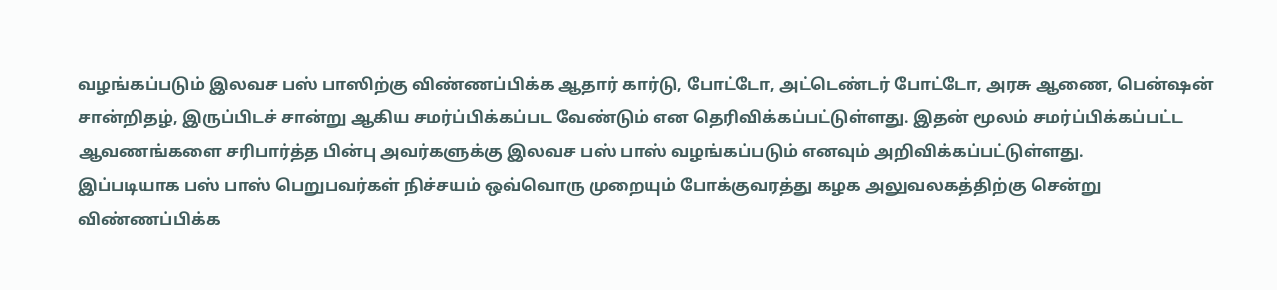வழங்கப்படும் இலவச பஸ் பாஸிற்கு விண்ணப்பிக்க ஆதார் கார்டு, போட்டோ, அட்டெண்டர் போட்டோ, அரசு ஆணை, பென்ஷன் சான்றிதழ், இருப்பிடச் சான்று ஆகிய சமர்ப்பிக்கப்பட வேண்டும் என தெரிவிக்கப்பட்டுள்ளது. இதன் மூலம் சமர்ப்பிக்கப்பட்ட ஆவணங்களை சரிபார்த்த பின்பு அவர்களுக்கு இலவச பஸ் பாஸ் வழங்கப்படும் எனவும் அறிவிக்கப்பட்டுள்ளது.
இப்படியாக பஸ் பாஸ் பெறுபவர்கள் நிச்சயம் ஒவ்வொரு முறையும் போக்குவரத்து கழக அலுவலகத்திற்கு சென்று விண்ணப்பிக்க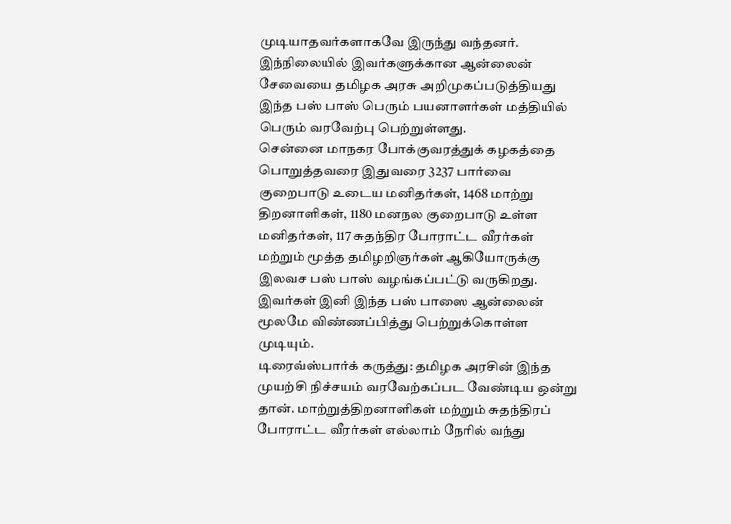முடியாதவர்களாகவே இருந்து வந்தனர். இந்நிலையில் இவர்களுக்கான ஆன்லைன் சேவையை தமிழக அரசு அறிமுகப்படுத்தியது இந்த பஸ் பாஸ் பெரும் பயனாளர்கள் மத்தியில் பெரும் வரவேற்பு பெற்றுள்ளது.
சென்னை மாநகர போக்குவரத்துக் கழகத்தை பொறுத்தவரை இதுவரை 3237 பார்வை குறைபாடு உடைய மனிதர்கள், 1468 மாற்று திறனாளிகள், 1180 மனநல குறைபாடு உள்ள மனிதர்கள், 117 சுதந்திர போராட்ட வீரர்கள் மற்றும் மூத்த தமிழறிஞர்கள் ஆகியோருக்கு இலவச பஸ் பாஸ் வழங்கப்பட்டு வருகிறது. இவர்கள் இனி இந்த பஸ் பாஸை ஆன்லைன் மூலமே விண்ணப்பித்து பெற்றுக்கொள்ள முடியும்.
டிரைவ்ஸ்பார்க் கருத்து: தமிழக அரசின் இந்த முயற்சி நிச்சயம் வரவேற்கப்பட வேண்டிய ஒன்று தான். மாற்றுத்திறனாளிகள் மற்றும் சுதந்திரப் போராட்ட வீரர்கள் எல்லாம் நேரில் வந்து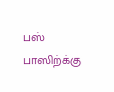பஸ் பாஸிற்க்கு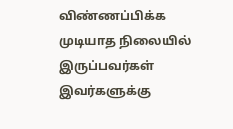விண்ணப்பிக்க முடியாத நிலையில் இருப்பவர்கள் இவர்களுக்கு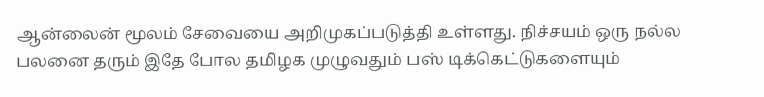ஆன்லைன் மூலம் சேவையை அறிமுகப்படுத்தி உள்ளது. நிச்சயம் ஒரு நல்ல பலனை தரும் இதே போல தமிழக முழுவதும் பஸ் டிக்கெட்டுகளையும்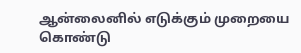ஆன்லைனில் எடுக்கும் முறையை கொண்டு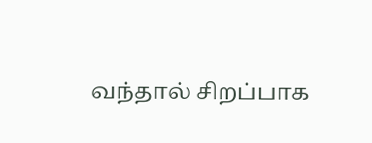வந்தால் சிறப்பாக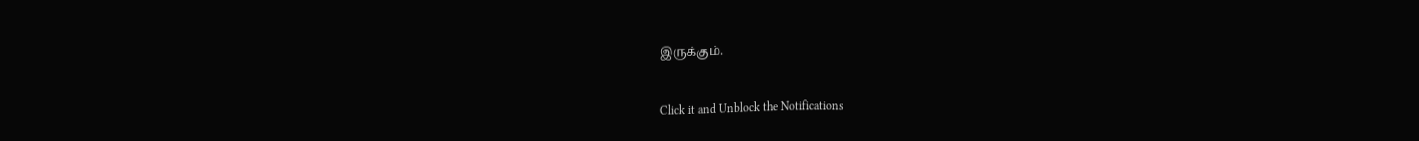இருக்கும்.


Click it and Unblock the Notifications